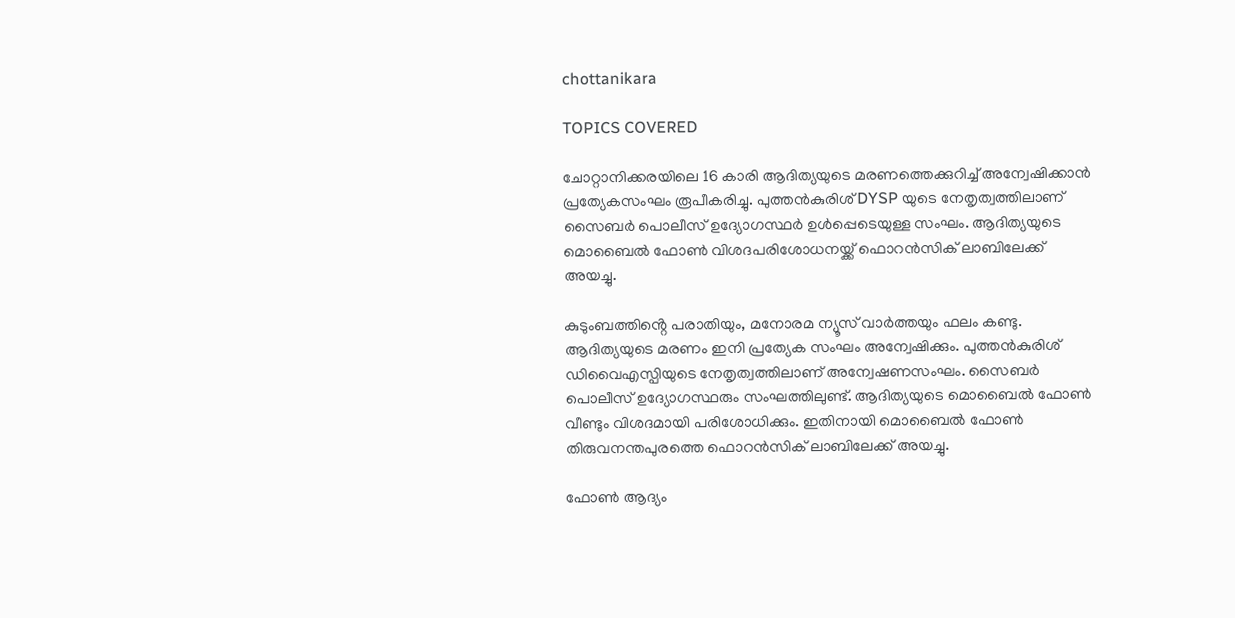chottanikara

TOPICS COVERED

ചോറ്റാനിക്കരയിലെ 16 കാരി ആദിത്യയുടെ മരണത്തെക്കുറിച്ച് അന്വേഷിക്കാൻ പ്രത്യേകസംഘം രൂപീകരിച്ചു. പുത്തൻകുരിശ് DYSP യുടെ നേതൃത്വത്തിലാണ് സൈബർ പൊലീസ് ഉദ്യോഗസ്ഥർ ഉൾപ്പെടെയുള്ള സംഘം. ആദിത്യയുടെ മൊബൈൽ ഫോൺ വിശദപരിശോധനയ്ക്ക് ഫൊറൻസിക് ലാബിലേക്ക് അയച്ചു.

കുടുംബത്തിൻ്റെ പരാതിയും, മനോരമ ന്യൂസ് വാർത്തയും ഫലം കണ്ടു. ആദിത്യയുടെ മരണം ഇനി പ്രത്യേക സംഘം അന്വേഷിക്കും. പുത്തൻകുരിശ് ഡിവൈഎസ്പിയുടെ നേതൃത്വത്തിലാണ് അന്വേഷണസംഘം. സൈബർ പൊലീസ് ഉദ്യോഗസ്ഥരും സംഘത്തിലുണ്ട്. ആദിത്യയുടെ മൊബൈൽ ഫോൺ വീണ്ടും വിശദമായി പരിശോധിക്കും. ഇതിനായി മൊബൈൽ ഫോൺ തിരുവനന്തപുരത്തെ ഫൊറൻസിക് ലാബിലേക്ക് അയച്ചു.

ഫോൺ ആദ്യം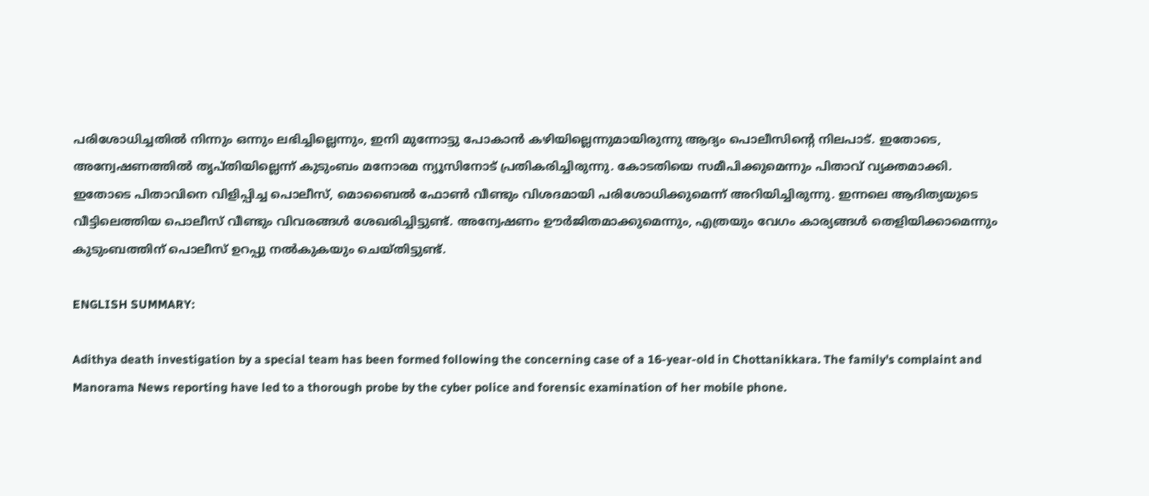പരിശോധിച്ചതിൽ നിന്നും ഒന്നും ലഭിച്ചില്ലെന്നും, ഇനി മുന്നോട്ടു പോകാൻ കഴിയില്ലെന്നുമായിരുന്നു ആദ്യം പൊലീസിന്റെ നിലപാട്. ഇതോടെ, അന്വേഷണത്തിൽ തൃപ്തിയില്ലെന്ന് കുടുംബം മനോരമ ന്യൂസിനോട് പ്രതികരിച്ചിരുന്നു. കോടതിയെ സമീപിക്കുമെന്നും പിതാവ് വ്യക്തമാക്കി. ഇതോടെ പിതാവിനെ വിളിപ്പിച്ച പൊലീസ്, മൊബൈൽ ഫോൺ വീണ്ടും വിശദമായി പരിശോധിക്കുമെന്ന് അറിയിച്ചിരുന്നു. ഇന്നലെ ആദിത്യയുടെ വീട്ടിലെത്തിയ പൊലീസ് വീണ്ടും വിവരങ്ങൾ ശേഖരിച്ചിട്ടുണ്ട്. അന്വേഷണം ഊർജിതമാക്കുമെന്നും, എത്രയും വേഗം കാര്യങ്ങൾ തെളിയിക്കാമെന്നും കുടുംബത്തിന് പൊലീസ് ഉറപ്പു നൽകുകയും ചെയ്തിട്ടുണ്ട്.

ENGLISH SUMMARY:

Adithya death investigation by a special team has been formed following the concerning case of a 16-year-old in Chottanikkara. The family's complaint and Manorama News reporting have led to a thorough probe by the cyber police and forensic examination of her mobile phone.